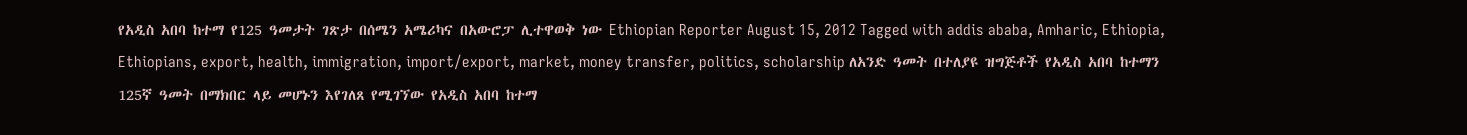የአዲስ አበባ ከተማ የ125 ዓመታት ገጽታ በሰሜን አሜሪካና በአውሮፓ ሊተዋወቅ ነው Ethiopian Reporter August 15, 2012 Tagged with addis ababa, Amharic, Ethiopia, Ethiopians, export, health, immigration, import/export, market, money transfer, politics, scholarship ለአንድ ዓመት በተለያዩ ዝግጅቶች የአዲስ አበባ ከተማን 125ኛ ዓመት በማክበር ላይ መሆኑን እየገለጸ የሚገኘው የአዲስ አበባ ከተማ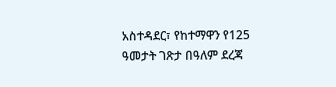አስተዳደር፣ የከተማዋን የ125 ዓመታት ገጽታ በዓለም ደረጃ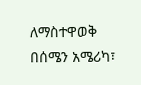ለማስተዋወቅ በሰሜን አሜሪካ፣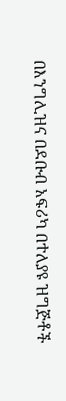በእንግሊዝና በደቡብ አፍሪካ በተለያዩ ዝግጅቶች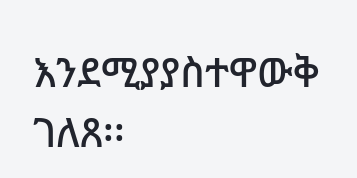እንደሚያያስተዋውቅ ገለጸ፡፡